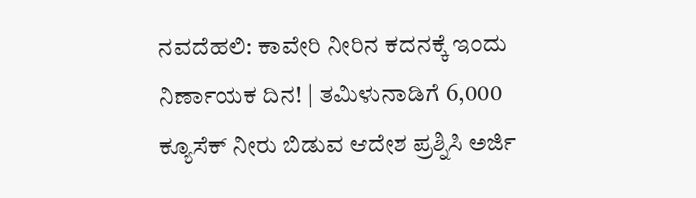ನವದೆಹಲಿ: ಕಾವೇರಿ ನೀರಿನ ಕದನಕ್ಕೆ ಇಂದು ನಿರ್ಣಾಯಕ ದಿನ! | ತಮಿಳುನಾಡಿಗೆ 6,000 ಕ್ಯೂಸೆಕ್ ನೀರು ಬಿಡುವ ಆದೇಶ ಪ್ರಶ್ನಿಸಿ ಅರ್ಜಿ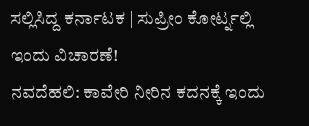ಸಲ್ಲಿಸಿದ್ದ ಕರ್ನಾಟಕ | ಸುಪ್ರೀಂ ಕೋರ್ಟ್ನಲ್ಲಿ ಇಂದು ವಿಚಾರಣೆ!
ನವದೆಹಲಿ: ಕಾವೇರಿ ನೀರಿನ ಕದನಕ್ಕೆ ಇಂದು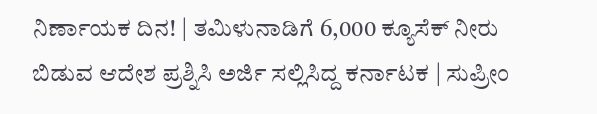ನಿರ್ಣಾಯಕ ದಿನ! | ತಮಿಳುನಾಡಿಗೆ 6,000 ಕ್ಯೂಸೆಕ್ ನೀರು ಬಿಡುವ ಆದೇಶ ಪ್ರಶ್ನಿಸಿ ಅರ್ಜಿ ಸಲ್ಲಿಸಿದ್ದ ಕರ್ನಾಟಕ | ಸುಪ್ರೀಂ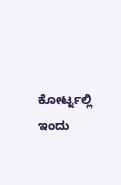ಕೋರ್ಟ್ನಲ್ಲಿ ಇಂದು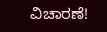ವಿಚಾರಣೆ!